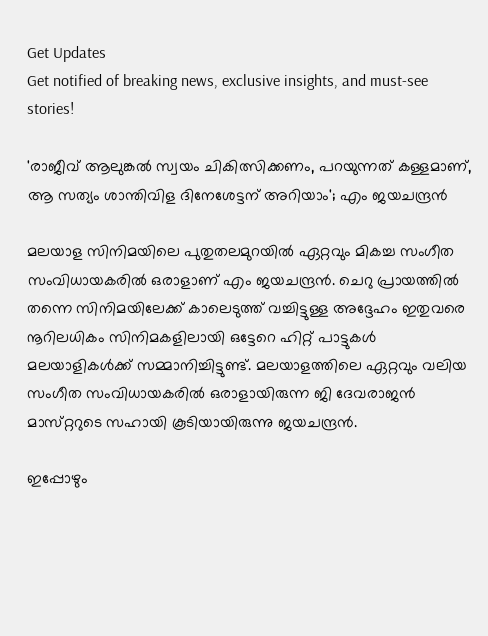Get Updates
Get notified of breaking news, exclusive insights, and must-see stories!

'രാജീവ് ആലുങ്കൽ സ്വയം ചികിത്സിക്കണം, പറയുന്നത് കള്ളമാണ്, ആ സത്യം ശാന്തിവിള ദിനേശേട്ടന് അറിയാം'; എം ജയചന്ദ്രൻ

മലയാള സിനിമയിലെ പുതുതലമുറയിൽ ഏറ്റവും മികച്ച സംഗീത സംവിധായകരിൽ ഒരാളാണ് എം ജയചന്ദ്രൻ. ചെറു പ്രായത്തിൽ തന്നെ സിനിമയിലേക്ക് കാലെടുത്ത് വച്ചിട്ടുള്ള അദ്ദേഹം ഇതുവരെ നൂറിലധികം സിനിമകളിലായി ഒട്ടേറെ ഹിറ്റ് പാട്ടുകൾ മലയാളികൾക്ക് സമ്മാനിച്ചിട്ടുണ്ട്. മലയാളത്തിലെ ഏറ്റവും വലിയ സംഗീത സംവിധായകരിൽ ഒരാളായിരുന്ന ജി ദേവരാജൻ മാസ്‌റ്ററുടെ സഹായി കൂടിയായിരുന്നു ജയചന്ദ്രൻ.

ഇപ്പോഴും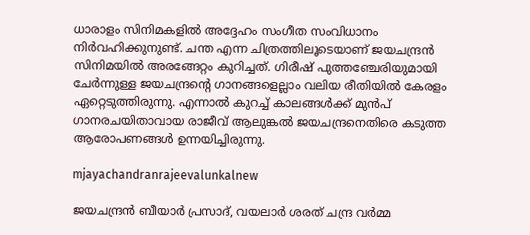ധാരാളം സിനിമകളിൽ അദ്ദേഹം സംഗീത സംവിധാനം നിർവഹിക്കുനുണ്ട്. ചന്ത എന്ന ചിത്രത്തിലൂടെയാണ് ജയചന്ദ്രൻ സിനിമയിൽ അരങ്ങേറ്റം കുറിച്ചത്. ഗിരീഷ് പുത്തഞ്ചേരിയുമായി ചേർന്നുള്ള ജയചന്ദ്രന്റെ ഗാനങ്ങളെല്ലാം വലിയ രീതിയിൽ കേരളം ഏറ്റെടുത്തിരുന്നു. എന്നാൽ കുറച്ച് കാലങ്ങൾക്ക് മുൻപ് ഗാനരചയിതാവായ രാജീവ് ആലുങ്കൽ ജയചന്ദ്രനെതിരെ കടുത്ത ആരോപണങ്ങൾ ഉന്നയിച്ചിരുന്നു.

mjayachandranrajeevalunkalnew

ജയചന്ദ്രൻ ബീയാർ പ്രസാദ്, വയലാർ ശരത് ചന്ദ്ര വർമ്മ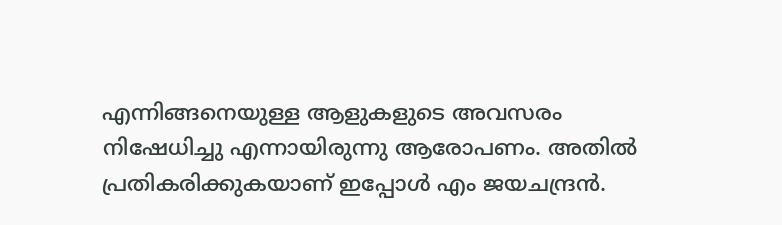എന്നിങ്ങനെയുള്ള ആളുകളുടെ അവസരം നിഷേധിച്ചു എന്നായിരുന്നു ആരോപണം. അതിൽ പ്രതികരിക്കുകയാണ് ഇപ്പോൾ എം ജയചന്ദ്രൻ.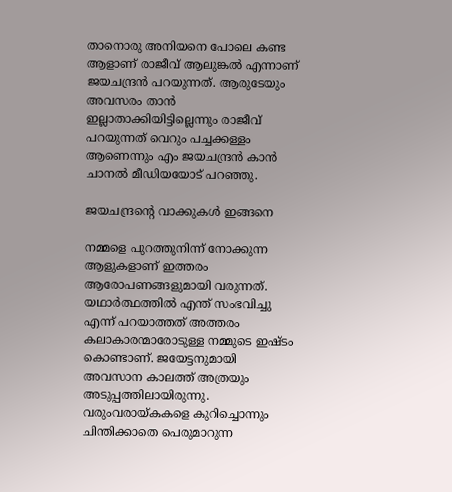താനൊരു അനിയനെ പോലെ കണ്ട ആളാണ് രാജീവ് ആലുങ്കൽ എന്നാണ് ജയചന്ദ്രൻ പറയുന്നത്. ആരുടേയും അവസരം താൻ ഇല്ലാതാക്കിയിട്ടില്ലെന്നും രാജീവ് പറയുന്നത് വെറും പച്ചക്കള്ളം ആണെന്നും എം ജയചന്ദ്രൻ കാൻ ചാനൽ മീഡിയയോട് പറഞ്ഞു.

ജയചന്ദ്രന്റെ വാക്കുകൾ ഇങ്ങനെ

നമ്മളെ പുറത്തുനിന്ന് നോക്കുന്ന ആളുകളാണ് ഇത്തരം ആരോപണങ്ങളുമായി വരുന്നത്. യഥാർത്ഥത്തിൽ എന്ത് സംഭവിച്ചു എന്ന് പറയാത്തത് അത്തരം കലാകാരന്മാരോടുള്ള നമ്മുടെ ഇഷ്‌ടം കൊണ്ടാണ്. ജയേട്ടനുമായി അവസാന കാലത്ത് അത്രയും അടുപ്പത്തിലായിരുന്നു. വരുംവരായ്‌കകളെ കുറിച്ചൊന്നും ചിന്തിക്കാതെ പെരുമാറുന്ന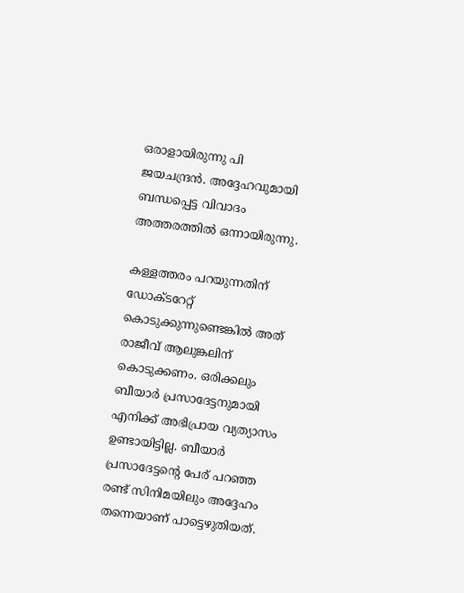ഒരാളായിരുന്നു പി ജയചന്ദ്രൻ. അദ്ദേഹവുമായി ബന്ധപ്പെട്ട വിവാദം അത്തരത്തിൽ ഒന്നായിരുന്നു.

കള്ളത്തരം പറയുന്നതിന് ഡോക്‌ടറേറ്റ്‌ കൊടുക്കുന്നുണ്ടെങ്കിൽ അത് രാജീവ് ആലുങ്കലിന് കൊടുക്കണം. ഒരിക്കലും ബീയാർ പ്രസാദേട്ടനുമായി എനിക്ക് അഭിപ്രായ വ്യത്യാസം ഉണ്ടായിട്ടില്ല. ബീയാർ പ്രസാദേട്ടന്റെ പേര് പറഞ്ഞ രണ്ട് സിനിമയിലും അദ്ദേഹം തന്നെയാണ് പാട്ടെഴുതിയത്.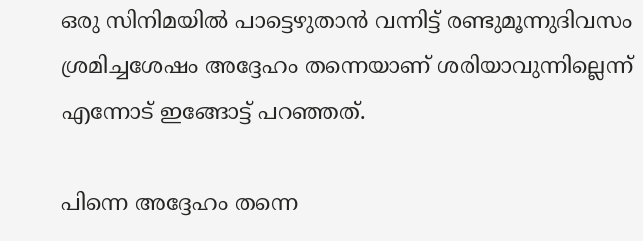ഒരു സിനിമയില്‍ പാട്ടെഴുതാന്‍ വന്നിട്ട് രണ്ടുമൂന്നുദിവസം ശ്രമിച്ചശേഷം അദ്ദേഹം തന്നെയാണ് ശരിയാവുന്നില്ലെന്ന് എന്നോട് ഇങ്ങോട്ട് പറഞ്ഞത്.

പിന്നെ അദ്ദേഹം തന്നെ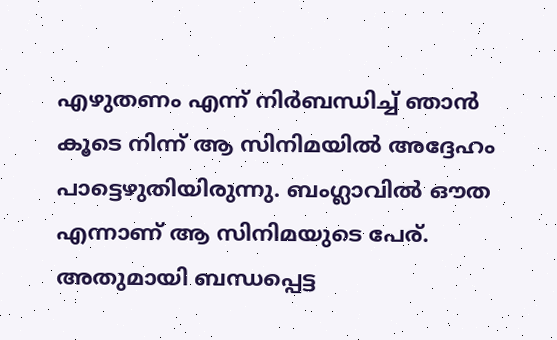എഴുതണം എന്ന് നിര്‍ബന്ധിച്ച് ഞാന്‍ കൂടെ നിന്ന് ആ സിനിമയില്‍ അദ്ദേഹം പാട്ടെഴുതിയിരുന്നു. ബംഗ്ലാവിൽ ഔത എന്നാണ് ആ സിനിമയുടെ പേര്. അതുമായി ബന്ധപ്പെട്ട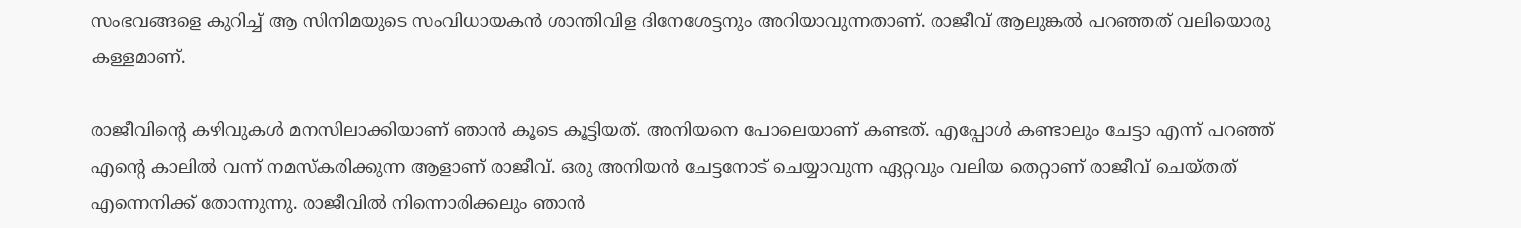സംഭവങ്ങളെ കുറിച്ച് ആ സിനിമയുടെ സംവിധായകൻ ശാന്തിവിള ദിനേശേട്ടനും അറിയാവുന്നതാണ്. രാജീവ് ആലുങ്കൽ പറഞ്ഞത് വലിയൊരു കള്ളമാണ്.

രാജീവിന്റെ കഴിവുകൾ മനസിലാക്കിയാണ് ഞാൻ കൂടെ കൂട്ടിയത്. അനിയനെ പോലെയാണ് കണ്ടത്. എപ്പോള്‍ കണ്ടാലും ചേട്ടാ എന്ന് പറഞ്ഞ് എന്റെ കാലില്‍ വന്ന് നമസ്‌കരിക്കുന്ന ആളാണ് രാജീവ്. ഒരു അനിയന്‍ ചേട്ടനോട് ചെയ്യാവുന്ന ഏറ്റവും വലിയ തെറ്റാണ് രാജീവ് ചെയ്‌തത് എന്നെനിക്ക് തോന്നുന്നു. രാജീവിൽ നിന്നൊരിക്കലും ഞാൻ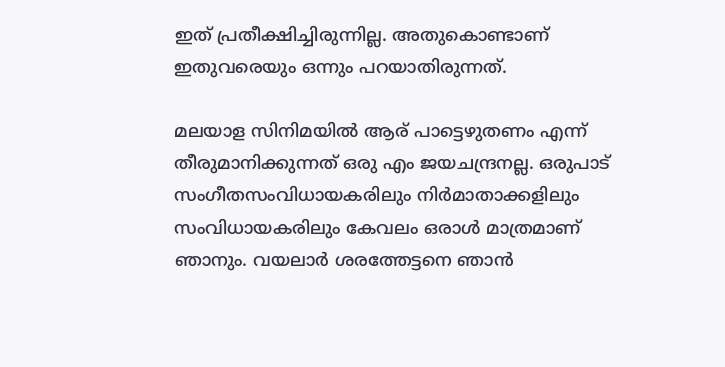ഇത് പ്രതീക്ഷിച്ചിരുന്നില്ല. അതുകൊണ്ടാണ് ഇതുവരെയും ഒന്നും പറയാതിരുന്നത്.

മലയാള സിനിമയില്‍ ആര് പാട്ടെഴുതണം എന്ന് തീരുമാനിക്കുന്നത് ഒരു എം ജയചന്ദ്രനല്ല. ഒരുപാട് സംഗീതസംവിധായകരിലും നിര്‍മാതാക്കളിലും സംവിധായകരിലും കേവലം ഒരാള്‍ മാത്രമാണ് ഞാനും. വയലാര്‍ ശരത്തേട്ടനെ ഞാന്‍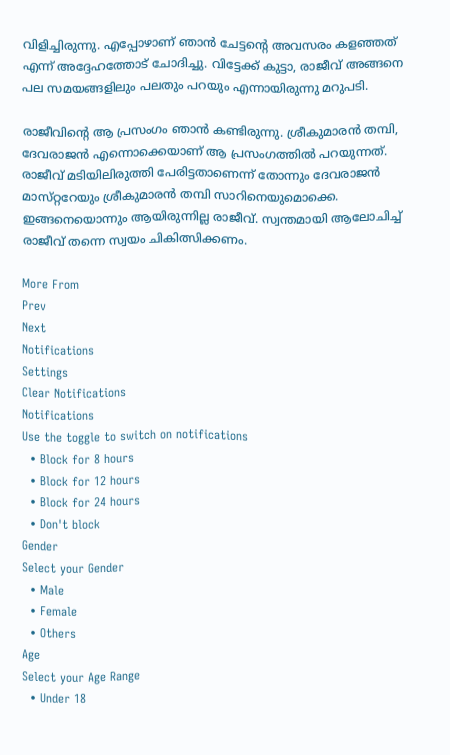വിളിച്ചിരുന്നു. എപ്പോഴാണ് ഞാന്‍ ചേട്ടന്റെ അവസരം കളഞ്ഞത് എന്ന് അദ്ദേഹത്തോട് ചോദിച്ചു. വിട്ടേക്ക് കുട്ടാ, രാജീവ് അങ്ങനെ പല സമയങ്ങളിലും പലതും പറയും എന്നായിരുന്നു മറുപടി.

രാജീവിന്റെ ആ പ്രസംഗം ഞാൻ കണ്ടിരുന്നു. ശ്രീകുമാരന്‍ തമ്പി, ദേവരാജന്‍ എന്നൊക്കെയാണ് ആ പ്രസംഗത്തില്‍ പറയുന്നത്. രാജീവ് മടിയിലിരുത്തി പേരിട്ടതാണെന്ന് തോന്നും ദേവരാജന്‍ മാസ്‌റ്ററേയും ശ്രീകുമാരന്‍ തമ്പി സാറിനെയുമൊക്കെ. ഇങ്ങനെയൊന്നും ആയിരുന്നില്ല രാജീവ്. സ്വന്തമായി ആലോചിച്ച് രാജീവ് തന്നെ സ്വയം ചികിത്സിക്കണം.

More From
Prev
Next
Notifications
Settings
Clear Notifications
Notifications
Use the toggle to switch on notifications
  • Block for 8 hours
  • Block for 12 hours
  • Block for 24 hours
  • Don't block
Gender
Select your Gender
  • Male
  • Female
  • Others
Age
Select your Age Range
  • Under 18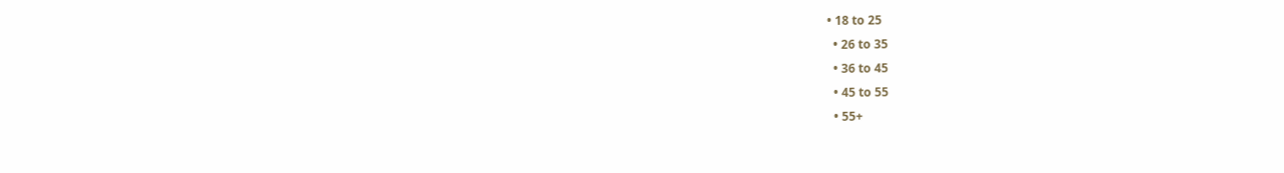• 18 to 25
  • 26 to 35
  • 36 to 45
  • 45 to 55
  • 55+